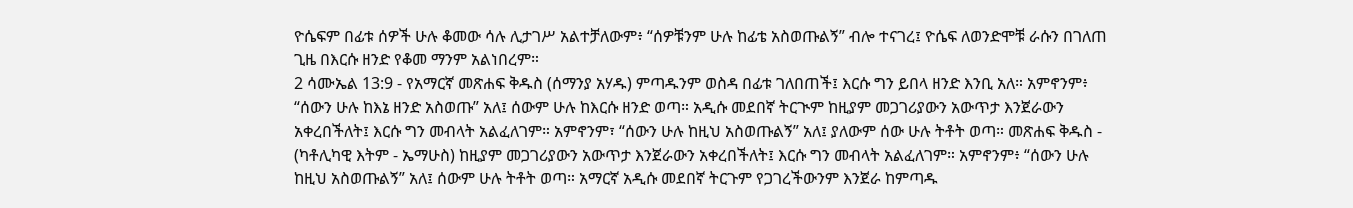ዮሴፍም በፊቱ ሰዎች ሁሉ ቆመው ሳሉ ሊታገሥ አልተቻለውም፥ “ሰዎቹንም ሁሉ ከፊቴ አስወጡልኝ” ብሎ ተናገረ፤ ዮሴፍ ለወንድሞቹ ራሱን በገለጠ ጊዜ በእርሱ ዘንድ የቆመ ማንም አልነበረም።
2 ሳሙኤል 13:9 - የአማርኛ መጽሐፍ ቅዱስ (ሰማንያ አሃዱ) ምጣዱንም ወስዳ በፊቱ ገለበጠች፤ እርሱ ግን ይበላ ዘንድ እንቢ አለ። አምኖንም፥ “ሰውን ሁሉ ከእኔ ዘንድ አስወጡ” አለ፤ ሰውም ሁሉ ከእርሱ ዘንድ ወጣ። አዲሱ መደበኛ ትርጒም ከዚያም መጋገሪያውን አውጥታ እንጀራውን አቀረበችለት፤ እርሱ ግን መብላት አልፈለገም። አምኖንም፣ “ሰውን ሁሉ ከዚህ አስወጡልኝ” አለ፤ ያለውም ሰው ሁሉ ትቶት ወጣ። መጽሐፍ ቅዱስ - (ካቶሊካዊ እትም - ኤማሁስ) ከዚያም መጋገሪያውን አውጥታ እንጀራውን አቀረበችለት፤ እርሱ ግን መብላት አልፈለገም። አምኖንም፥ “ሰውን ሁሉ ከዚህ አስወጡልኝ” አለ፤ ሰውም ሁሉ ትቶት ወጣ። አማርኛ አዲሱ መደበኛ ትርጉም የጋገረችውንም እንጀራ ከምጣዱ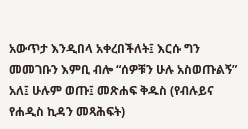አውጥታ እንዲበላ አቀረበችለት፤ እርሱ ግን መመገቡን እምቢ ብሎ “ሰዎቹን ሁሉ አስወጡልኝ” አለ፤ ሁሉም ወጡ፤ መጽሐፍ ቅዱስ (የብሉይና የሐዲስ ኪዳን መጻሕፍት)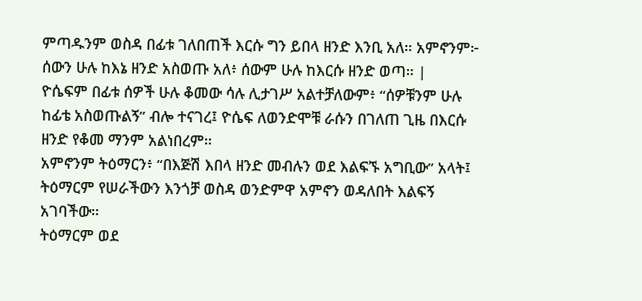ምጣዱንም ወስዳ በፊቱ ገለበጠች እርሱ ግን ይበላ ዘንድ እንቢ አለ። አምኖንም፦ ሰውን ሁሉ ከእኔ ዘንድ አስወጡ አለ፥ ሰውም ሁሉ ከእርሱ ዘንድ ወጣ። |
ዮሴፍም በፊቱ ሰዎች ሁሉ ቆመው ሳሉ ሊታገሥ አልተቻለውም፥ “ሰዎቹንም ሁሉ ከፊቴ አስወጡልኝ” ብሎ ተናገረ፤ ዮሴፍ ለወንድሞቹ ራሱን በገለጠ ጊዜ በእርሱ ዘንድ የቆመ ማንም አልነበረም።
አምኖንም ትዕማርን፥ “በእጅሽ እበላ ዘንድ መብሉን ወደ እልፍኙ አግቢው” አላት፤ ትዕማርም የሠራችውን እንጎቻ ወስዳ ወንድምዋ አምኖን ወዳለበት እልፍኝ አገባችው።
ትዕማርም ወደ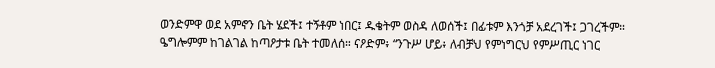ወንድምዋ ወደ አምኖን ቤት ሄደች፤ ተኝቶም ነበር፤ ዱቄትም ወስዳ ለወሰች፤ በፊቱም እንጎቻ አደረገች፤ ጋገረችም።
ዔግሎምም ከገልገል ከጣዖታቱ ቤት ተመለሰ። ናዖድም፥ “ንጉሥ ሆይ፥ ለብቻህ የምነግርህ የምሥጢር ነገር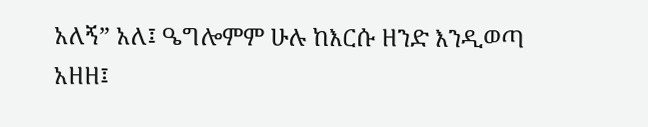አለኝ” አለ፤ ዔግሎምም ሁሉ ከእርሱ ዘንድ እንዲወጣ አዘዘ፤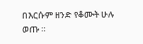በእርሱም ዘንድ የቆሙት ሁሉ ወጡ ።